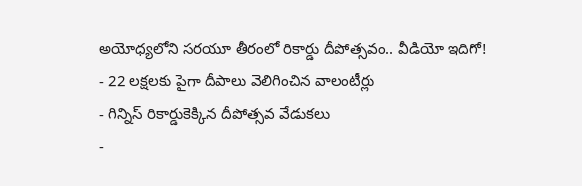అయోధ్యలోని సరయూ తీరంలో రికార్డు దీపోత్సవం.. వీడియో ఇదిగో!
- 22 లక్షలకు పైగా దీపాలు వెలిగించిన వాలంటీర్లు
- గిన్నిస్ రికార్డుకెక్కిన దీపోత్సవ వేడుకలు
-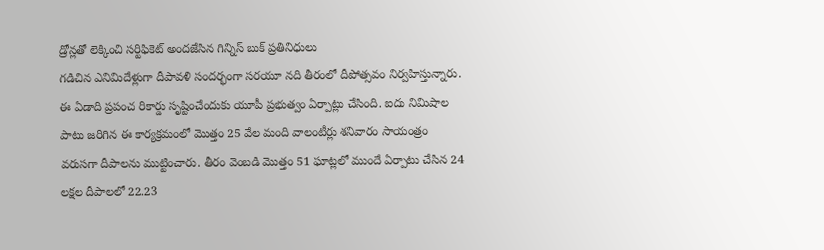డ్రోన్లతో లెక్కించి సర్టిఫికెట్ అందజేసిన గిన్నిస్ బుక్ ప్రతినిధులు
గడిచిన ఎనిమిదేళ్లుగా దీపావళి సందర్భంగా సరయూ నది తీరంలో దీపోత్సవం నిర్వహిస్తున్నారు. ఈ ఏడాది ప్రపంచ రికార్డు సృష్టించేందుకు యూపీ ప్రభుత్వం ఏర్పాట్లు చేసింది. ఐదు నిమిషాల పాటు జరిగిన ఈ కార్యక్రమంలో మొత్తం 25 వేల మంది వాలంటీర్లు శనివారం సాయంత్రం వరుసగా దీపాలను ముట్టించారు. తీరం వెంబడి మొత్తం 51 ఘాట్లలో ముందే ఏర్పాటు చేసిన 24 లక్షల దీపాలలో 22.23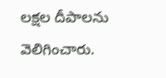లక్షల దీపాలను వెలిగించారు.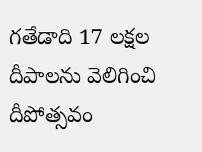గతేడాది 17 లక్షల దీపాలను వెలిగించి దీపోత్సవం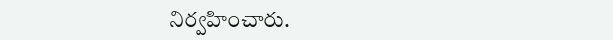నిర్వహించారు.